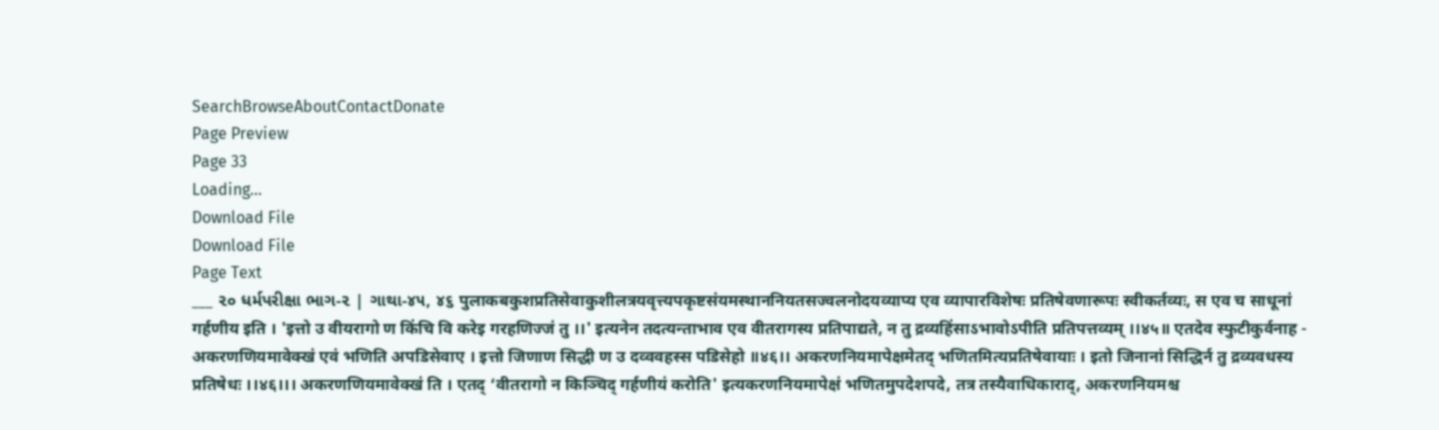SearchBrowseAboutContactDonate
Page Preview
Page 33
Loading...
Download File
Download File
Page Text
___ ૨૦ ધર્મપરીક્ષા ભાગ-૨ | ગાથા-૪૫, ૪૬ पुलाकबकुशप्रतिसेवाकुशीलत्रयवृत्त्यपकृष्टसंयमस्थाननियतसज्वलनोदयव्याप्य एव व्यापारविशेषः प्रतिषेवणारूपः स्वीकर्तव्यः, स एव च साधूनां गर्हणीय इति । 'इत्तो उ वीयरागो ण किंचि वि करेइ गरहणिज्जं तु ।।' इत्यनेन तदत्यन्ताभाव एव वीतरागस्य प्रतिपाद्यते, न तु द्रव्यहिंसाऽभावोऽपीति प्रतिपत्तव्यम् ।।४५॥ एतदेव स्फुटीकुर्वनाह - अकरणणियमावेक्खं एवं भणिति अपडिसेवाए । इत्तो जिणाण सिद्धी ण उ दव्ववहस्स पडिसेहो ॥४६।। अकरणनियमापेक्षमेतद् भणितमित्यप्रतिषेवायाः । इतो जिनानां सिद्धिर्न तु द्रव्यवधस्य प्रतिषेधः ।।४६।।। अकरणणियमावेक्खं ति । एतद् ‘वीतरागो न किञ्चिद् गर्हणीयं करोति' इत्यकरणनियमापेक्षं भणितमुपदेशपदे, तत्र तस्यैवाधिकाराद्, अकरणनियमश्च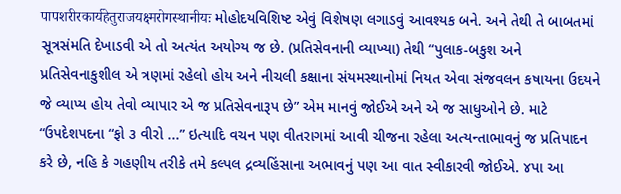पापशरीरकार्यहेतुराजयक्ष्मरोगस्थानीयः મોહોદયવિશિષ્ટ એવું વિશેષણ લગાડવું આવશ્યક બને. અને તેથી તે બાબતમાં સૂત્રસંમતિ દેખાડવી એ તો અત્યંત અયોગ્ય જ છે. (પ્રતિસેવનાની વ્યાખ્યા) તેથી “પુલાક-બકુશ અને પ્રતિસેવનાકુશીલ એ ત્રણમાં રહેલો હોય અને નીચલી કક્ષાના સંયમસ્થાનોમાં નિયત એવા સંજવલન કષાયના ઉદયને જે વ્યાપ્ય હોય તેવો વ્યાપાર એ જ પ્રતિસેવનારૂપ છે” એમ માનવું જોઈએ અને એ જ સાધુઓને છે. માટે “ઉપદેશપદના “ફો ૩ વીરો ...” ઇત્યાદિ વચન પણ વીતરાગમાં આવી ચીજના રહેલા અત્યન્તાભાવનું જ પ્રતિપાદન કરે છે, નહિ કે ગહણીય તરીકે તમે કલ્પલ દ્રવ્યહિંસાના અભાવનું પણ આ વાત સ્વીકારવી જોઈએ. ૪પા આ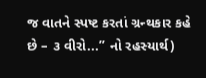જ વાતને સ્પષ્ટ કરતાં ગ્રન્થકાર કહે છે – ૩ વીરો...” નો રહસ્યાર્થ)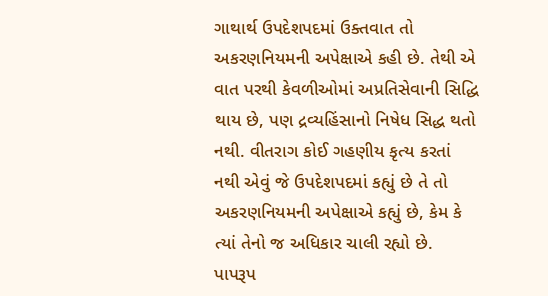ગાથાર્થ ઉપદેશપદમાં ઉક્તવાત તો અકરણનિયમની અપેક્ષાએ કહી છે. તેથી એ વાત પરથી કેવળીઓમાં અપ્રતિસેવાની સિદ્ધિ થાય છે, પણ દ્રવ્યહિંસાનો નિષેધ સિદ્ધ થતો નથી. વીતરાગ કોઈ ગહણીય કૃત્ય કરતાં નથી એવું જે ઉપદેશપદમાં કહ્યું છે તે તો અકરણનિયમની અપેક્ષાએ કહ્યું છે, કેમ કે ત્યાં તેનો જ અધિકાર ચાલી રહ્યો છે. પાપરૂપ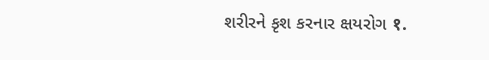શરીરને કૃશ કરનાર ક્ષયરોગ १.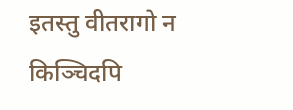इतस्तु वीतरागो न किञ्चिदपि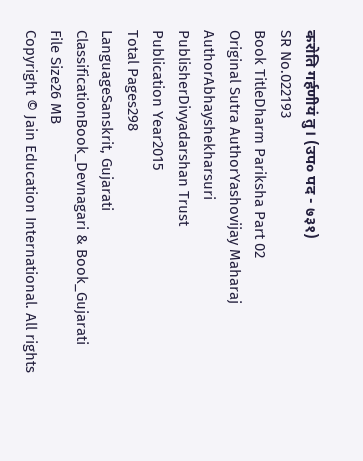करोति गर्हणीयं तु। (उप० पद - ७३१)
SR No.022193
Book TitleDharm Pariksha Part 02
Original Sutra AuthorYashovijay Maharaj
AuthorAbhayshekharsuri
PublisherDivyadarshan Trust
Publication Year2015
Total Pages298
LanguageSanskrit, Gujarati
ClassificationBook_Devnagari & Book_Gujarati
File Size26 MB
Copyright © Jain Education International. All rights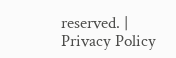reserved. | Privacy Policy